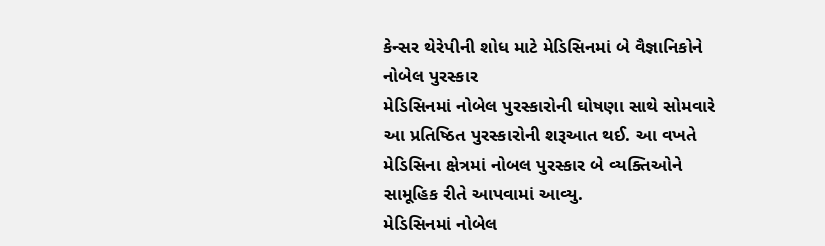કેન્સર થેરેપીની શોધ માટે મેડિસિનમાં બે વૈજ્ઞાનિકોને નોબેલ પુરસ્કાર
મેડિસિનમાં નોબેલ પુરસ્કારોની ઘોષણા સાથે સોમવારે આ પ્રતિષ્ઠિત પુરસ્કારોની શરૂઆત થઈ. આ વખતે મેડિસિના ક્ષેત્રમાં નોબલ પુરસ્કાર બે વ્યક્તિઓને સામૂહિક રીતે આપવામાં આવ્યુ.
મેડિસિનમાં નોબેલ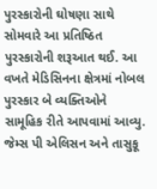પુરસ્કારોની ઘોષણા સાથે સોમવારે આ પ્રતિષ્ઠિત પુરસ્કારોની શરૂઆત થઈ. આ વખતે મેડિસિનના ક્ષેત્રમાં નોબલ પુરસ્કાર બે વ્યક્તિઓને સામૂહિક રીતે આપવામાં આવ્યુ. જેમ્સ પી એલિસન અને તાસુકૂ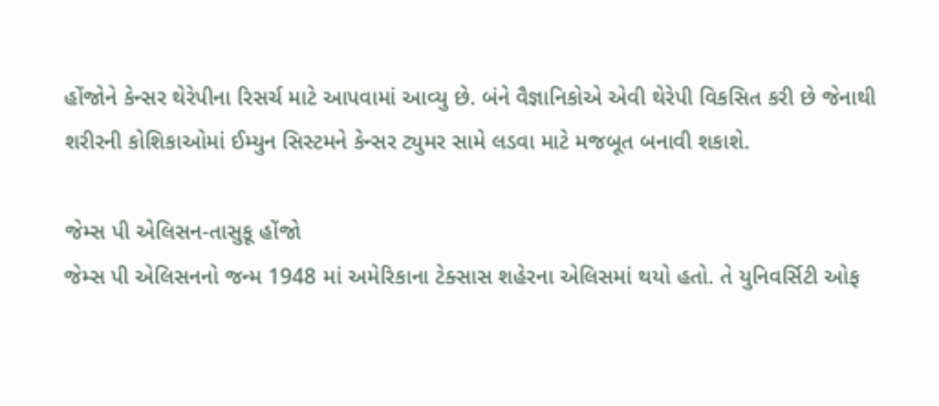હોંજોને કેન્સર થેરેપીના રિસર્ચ માટે આપવામાં આવ્યુ છે. બંને વૈજ્ઞાનિકોએ એવી થેરેપી વિકસિત કરી છે જેનાથી શરીરની કોશિકાઓમાં ઈમ્યુન સિસ્ટમને કેન્સર ટ્યુમર સામે લડવા માટે મજબૂત બનાવી શકાશે.

જેમ્સ પી એલિસન-તાસુકૂ હોંજો
જેમ્સ પી એલિસનનો જન્મ 1948 માં અમેરિકાના ટેક્સાસ શહેરના એલિસમાં થયો હતો. તે યુનિવર્સિટી ઓફ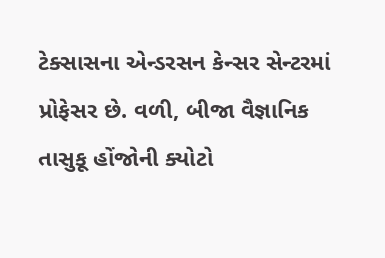ટેક્સાસના એન્ડરસન કેન્સર સેન્ટરમાં પ્રોફેસર છે. વળી, બીજા વૈજ્ઞાનિક તાસુકૂ હોંજોની ક્યોટો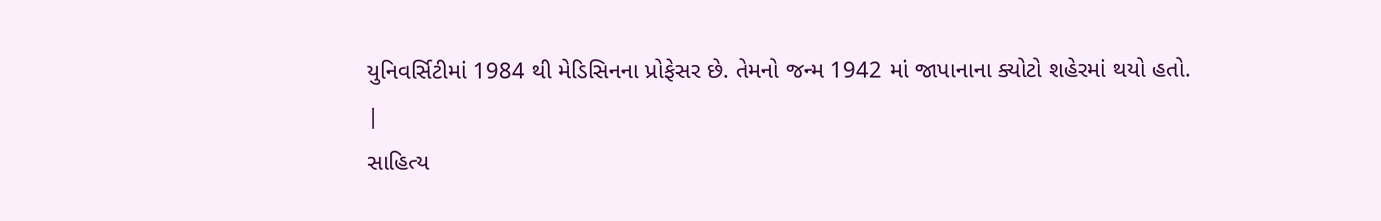યુનિવર્સિટીમાં 1984 થી મેડિસિનના પ્રોફેસર છે. તેમનો જન્મ 1942 માં જાપાનાના ક્યોટો શહેરમાં થયો હતો.
|
સાહિત્ય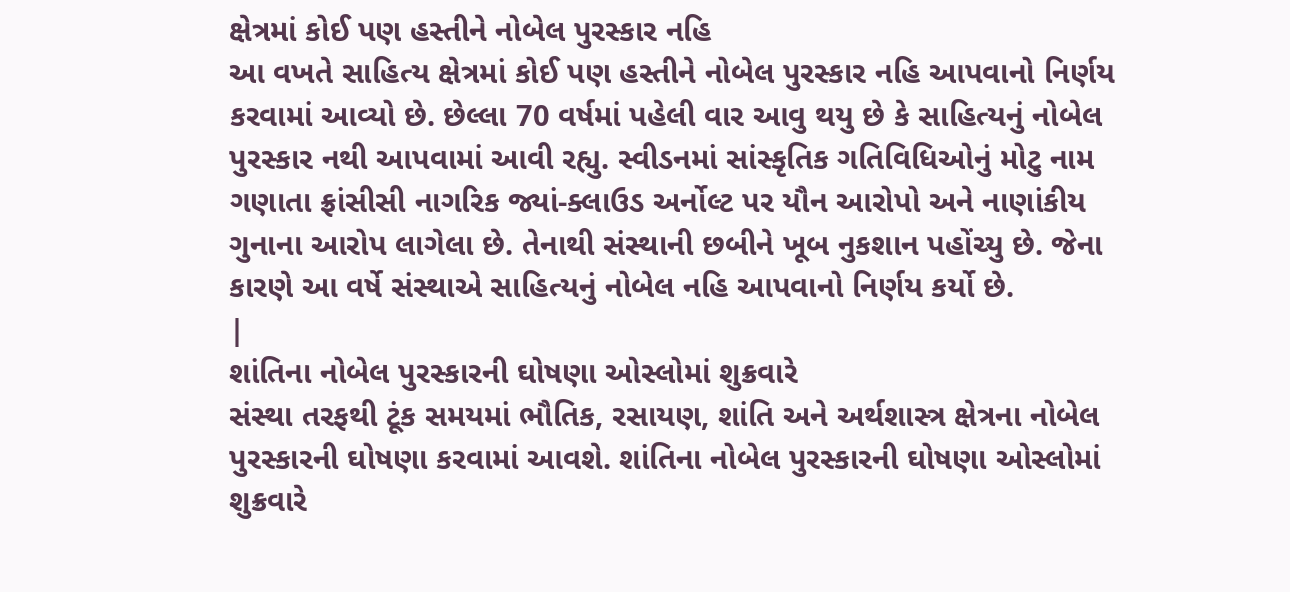ક્ષેત્રમાં કોઈ પણ હસ્તીને નોબેલ પુરસ્કાર નહિ
આ વખતે સાહિત્ય ક્ષેત્રમાં કોઈ પણ હસ્તીને નોબેલ પુરસ્કાર નહિ આપવાનો નિર્ણય કરવામાં આવ્યો છે. છેલ્લા 70 વર્ષમાં પહેલી વાર આવુ થયુ છે કે સાહિત્યનું નોબેલ પુરસ્કાર નથી આપવામાં આવી રહ્યુ. સ્વીડનમાં સાંસ્કૃતિક ગતિવિધિઓનું મોટુ નામ ગણાતા ફ્રાંસીસી નાગરિક જ્યાં-ક્લાઉડ અર્નોલ્ટ પર યૌન આરોપો અને નાણાંકીય ગુનાના આરોપ લાગેલા છે. તેનાથી સંસ્થાની છબીને ખૂબ નુકશાન પહોંચ્યુ છે. જેના કારણે આ વર્ષે સંસ્થાએ સાહિત્યનું નોબેલ નહિ આપવાનો નિર્ણય કર્યો છે.
|
શાંતિના નોબેલ પુરસ્કારની ઘોષણા ઓસ્લોમાં શુક્રવારે
સંસ્થા તરફથી ટૂંક સમયમાં ભૌતિક, રસાયણ, શાંતિ અને અર્થશાસ્ત્ર ક્ષેત્રના નોબેલ પુરસ્કારની ઘોષણા કરવામાં આવશે. શાંતિના નોબેલ પુરસ્કારની ઘોષણા ઓસ્લોમાં શુક્રવારે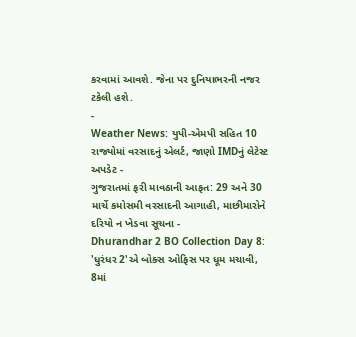કરવામાં આવશે. જેના પર દુનિયાભરની નજર ટકેલી હશે.
-
Weather News: યુપી-એમપી સહિત 10 રાજ્યોમાં વરસાદનું એલર્ટ, જાણો IMDનું લેટેસ્ટ અપડેટ -
ગુજરાતમાં ફરી માવઠાની આફત: 29 અને 30 માર્ચે કમોસમી વરસાદની આગાહી, માછીમારોને દરિયો ન ખેડવા સૂચના -
Dhurandhar 2 BO Collection Day 8: 'ધુરંધર 2'એ બોક્સ ઓફિસ પર ધૂમ મચાવી, 8માં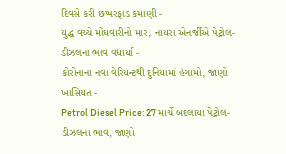દિવસે કરી છપ્પરફાડ કમાણી -
યુદ્ધ વચ્ચે મોંઘવારીનો માર, નાયરા એનર્જીએ પેટ્રોલ-ડીઝલના ભાવ વધાર્યા -
કોરોનાના નવા વેરિયન્ટથી દુનિયામાં હંગામો, જાણો ખાસિયત -
Petrol Diesel Price: 27 માર્ચે બદલાયા પેટ્રોલ-ડીઝલના ભાવ, જાણો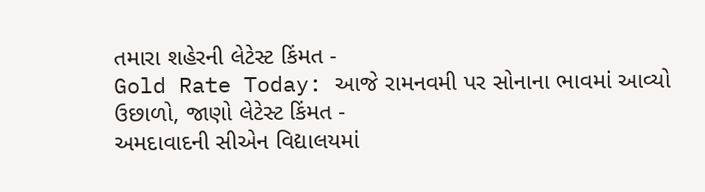તમારા શહેરની લેટેસ્ટ કિંમત -
Gold Rate Today: આજે રામનવમી પર સોનાના ભાવમાં આવ્યો ઉછાળો, જાણો લેટેસ્ટ કિંમત -
અમદાવાદની સીએન વિદ્યાલયમાં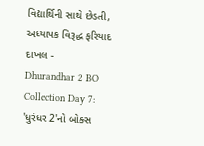વિદ્યાર્થિની સાથે છેડતી, અધ્યાપક વિરૂદ્ધ ફરિયાદ દાખલ -
Dhurandhar 2 BO Collection Day 7: 'ધુરંધર 2'નો બોક્સ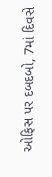ઓફિસ પર દબદબો, 7માં દિવસે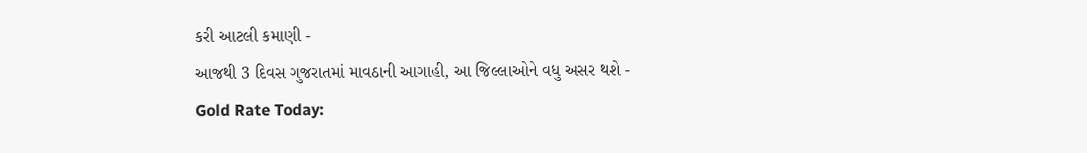કરી આટલી કમાણી -
આજથી 3 દિવસ ગુજરાતમાં માવઠાની આગાહી, આ જિલ્લાઓને વધુ અસર થશે -
Gold Rate Today: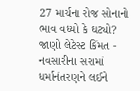27 માર્ચના રોજ સોનાનો ભાવ વધ્યો કે ઘટ્યો? જાણો લેટેસ્ટ કિંમત -
નવસારીના સરામાં ધર્માનંતરણને લઈને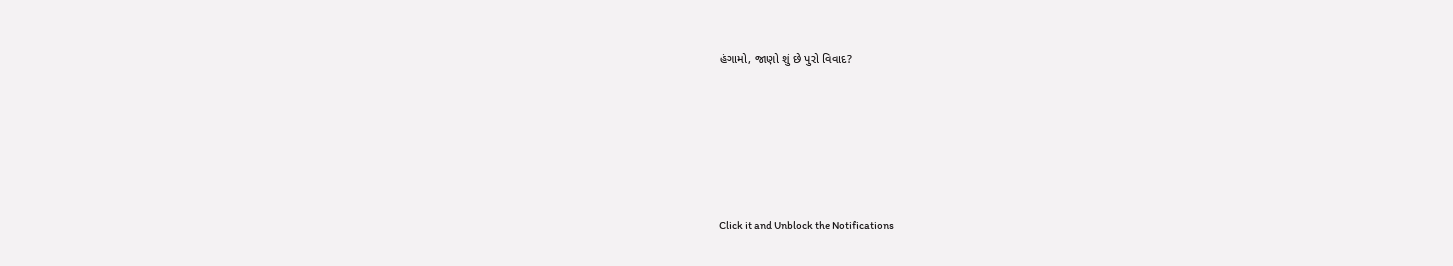હંગામો, જાણો શું છે પુરો વિવાદ?






Click it and Unblock the Notifications